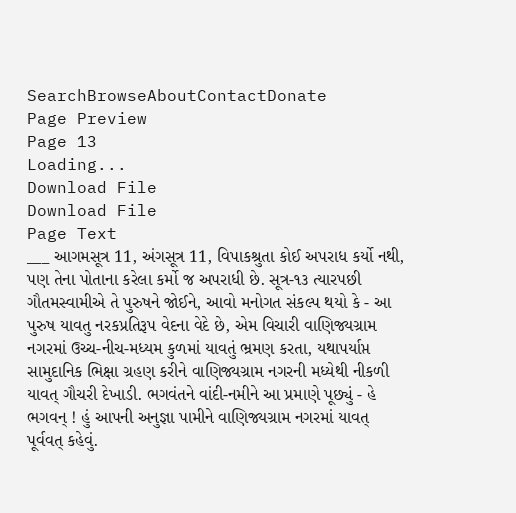SearchBrowseAboutContactDonate
Page Preview
Page 13
Loading...
Download File
Download File
Page Text
___ આગમસૂત્ર 11, અંગસૂત્ર 11, વિપાકશ્રુતા કોઈ અપરાધ કર્યો નથી, પણ તેના પોતાના કરેલા કર્મો જ અપરાધી છે. સૂત્ર-૧૩ ત્યારપછી ગૌતમસ્વામીએ તે પુરુષને જોઈને, આવો મનોગત સંકલ્પ થયો કે - આ પુરુષ યાવતુ નરકપ્રતિરૂપ વેદના વેદે છે, એમ વિચારી વાણિજ્યગ્રામ નગરમાં ઉચ્ચ-નીચ-મધ્યમ કુળમાં યાવતું ભ્રમણ કરતા, યથાપર્યાપ્ત સામુદાનિક ભિક્ષા ગ્રહણ કરીને વાણિજ્યગ્રામ નગરની મધ્યેથી નીકળી યાવત્ ગૌચરી દેખાડી. ભગવંતને વાંદી-નમીને આ પ્રમાણે પૂછ્યું - હે ભગવન્ ! હું આપની અનુજ્ઞા પામીને વાણિજ્યગ્રામ નગરમાં યાવત્ પૂર્વવત્ કહેવું.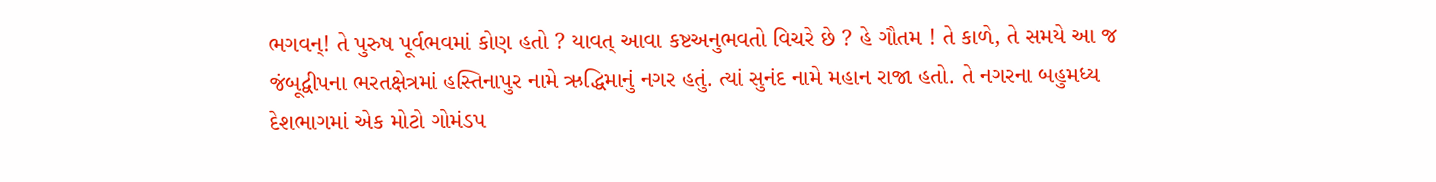ભગવન્! તે પુરુષ પૂર્વભવમાં કોણ હતો ? યાવત્ આવા કષ્ટઅનુભવતો વિચરે છે ? હે ગૌતમ ! તે કાળે, તે સમયે આ જ જંબૂદ્વીપના ભરતક્ષેત્રમાં હસ્તિનાપુર નામે ઋદ્ધિમાનું નગર હતું. ત્યાં સુનંદ નામે મહાન રાજા હતો. તે નગરના બહુમધ્ય દેશભાગમાં એક મોટો ગોમંડપ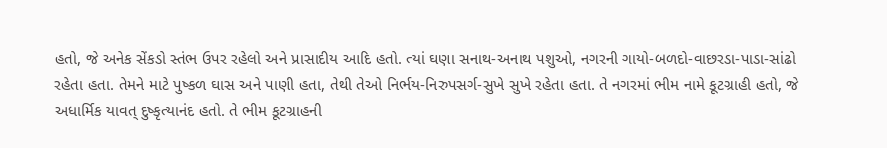હતો, જે અનેક સેંકડો સ્તંભ ઉપર રહેલો અને પ્રાસાદીય આદિ હતો. ત્યાં ઘણા સનાથ-અનાથ પશુઓ, નગરની ગાયો-બળદો-વાછરડા-પાડા-સાંઢો રહેતા હતા. તેમને માટે પુષ્કળ ઘાસ અને પાણી હતા, તેથી તેઓ નિર્ભય-નિરુપસર્ગ-સુખે સુખે રહેતા હતા. તે નગરમાં ભીમ નામે કૂટગ્રાહી હતો, જે અધાર્મિક યાવત્ દુષ્કૃત્યાનંદ હતો. તે ભીમ કૂટગ્રાહની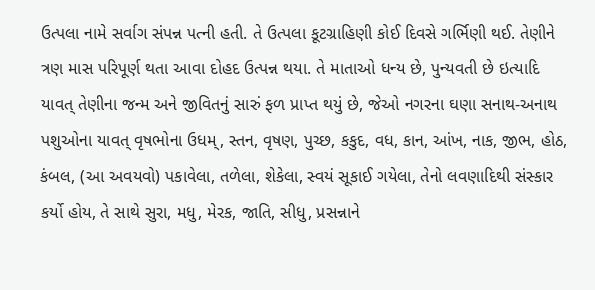ઉત્પલા નામે સર્વાગ સંપન્ન પત્ની હતી. તે ઉત્પલા કૂટગ્રાહિણી કોઈ દિવસે ગર્ભિણી થઈ. તેણીને ત્રણ માસ પરિપૂર્ણ થતા આવા દોહદ ઉત્પન્ન થયા. તે માતાઓ ધન્ય છે, પુન્યવતી છે ઇત્યાદિ યાવત્ તેણીના જન્મ અને જીવિતનું સારું ફળ પ્રાપ્ત થયું છે, જેઓ નગરના ઘણા સનાથ-અનાથ પશુઓના યાવત્ વૃષભોના ઉધમ્, સ્તન, વૃષણ, પુચ્છ, કકુદ, વધ, કાન, આંખ, નાક, જીભ, હોઠ, કંબલ, (આ અવયવો) પકાવેલા, તળેલા, શેકેલા, સ્વયં સૂકાઈ ગયેલા, તેનો લવણાદિથી સંસ્કાર કર્યો હોય, તે સાથે સુરા, મધુ, મેરક, જાતિ, સીધુ, પ્રસન્નાને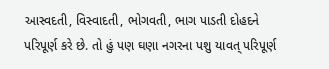આસ્વદતી, વિસ્વાદતી, ભોગવતી, ભાગ પાડતી દોહદને પરિપૂર્ણ કરે છે. તો હું પણ ઘણા નગરના પશુ યાવત્ પરિપૂર્ણ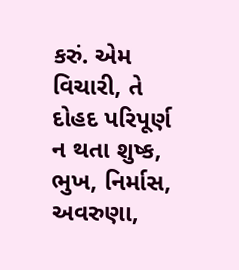કરું. એમ વિચારી, તે દોહદ પરિપૂર્ણ ન થતા શુષ્ક, ભુખ, નિર્માસ, અવરુણા,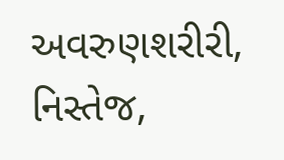અવરુણશરીરી, નિસ્તેજ,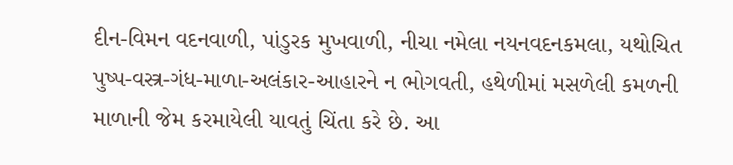દીન-વિમન વદનવાળી, પાંડુરક મુખવાળી, નીચા નમેલા નયનવદનકમલા, યથોચિત પુષ્પ-વસ્ત્ર-ગંધ-માળા-અલંકાર-આહારને ન ભોગવતી, હથેળીમાં મસળેલી કમળની માળાની જેમ કરમાયેલી યાવતું ચિંતા કરે છે. આ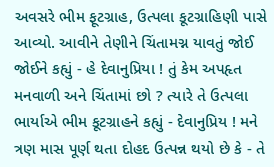અવસરે ભીમ ફૂટગ્રાહ, ઉત્પલા કૂટગ્રાહિણી પાસે આવ્યો. આવીને તેણીને ચિંતામગ્ન યાવતું જોઈ જોઈને કહ્યું - હે દેવાનુપ્રિયા ! તું કેમ અપહૃત મનવાળી અને ચિંતામાં છો ? ત્યારે તે ઉત્પલા ભાર્યાએ ભીમ કૂટગ્રાહને કહ્યું - દેવાનુપ્રિય ! મને ત્રણ માસ પૂર્ણ થતા દોહદ ઉત્પન્ન થયો છે કે - તે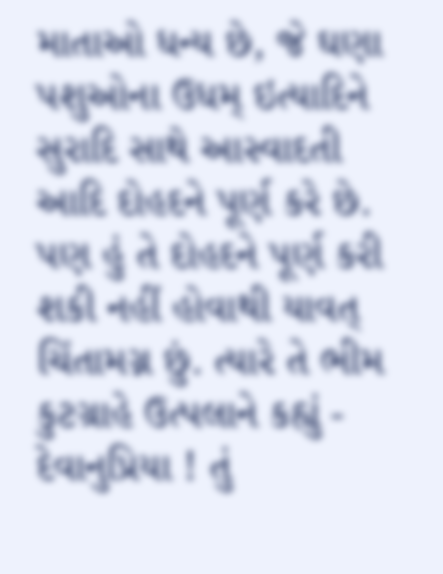માતાઓ ધન્ય છે, જે ઘણા પશુઓના ઉધમ્ ઇત્યાદિને સુરાદિ સાથે આસ્વાદતી આદિ દોહદને પૂર્ણ કરે છે. પણ હું તે દોહદને પૂર્ણ કરી શકી નહીં હોવાથી યાવત્ ચિંતામગ્ન છું. ત્યારે તે ભીમ કુટગ્રાહે ઉત્પલાને કહ્યું - દેવાનુપ્રિયા ! તું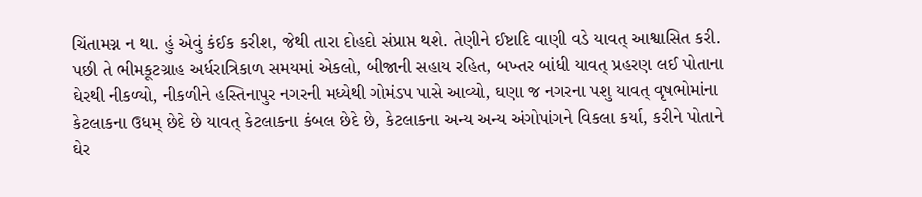ચિંતામગ્ન ન થા. હું એવું કંઈક કરીશ, જેથી તારા દોહદો સંપ્રાપ્ત થશે. તેણીને ઈષ્ટાદિ વાણી વડે યાવત્ આશ્વાસિત કરી. પછી તે ભીમકૂટગ્રાહ અર્ધરાત્રિકાળ સમયમાં એકલો, બીજાની સહાય રહિત, બખ્તર બાંધી યાવત્ પ્રહરણ લઈ પોતાના ઘેરથી નીકળ્યો, નીકળીને હસ્તિનાપુર નગરની મધ્યેથી ગોમંડપ પાસે આવ્યો, ઘણા જ નગરના પશુ યાવત્ વૃષભોમાંના કેટલાકના ઉધમ્ છેદે છે યાવત્ કેટલાકના કંબલ છેદે છે, કેટલાકના અન્ય અન્ય અંગોપાંગને વિકલા કર્યા, કરીને પોતાને ઘેર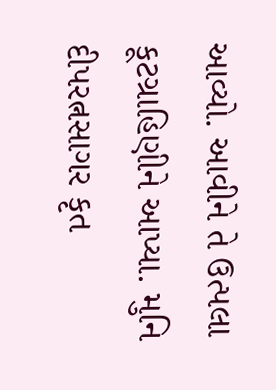આવ્યો. આવીને તે ઉત્પલા કૂટગ્રાહિણીને આપ્યા. મુનિ દીપરત્નસાગર કૃત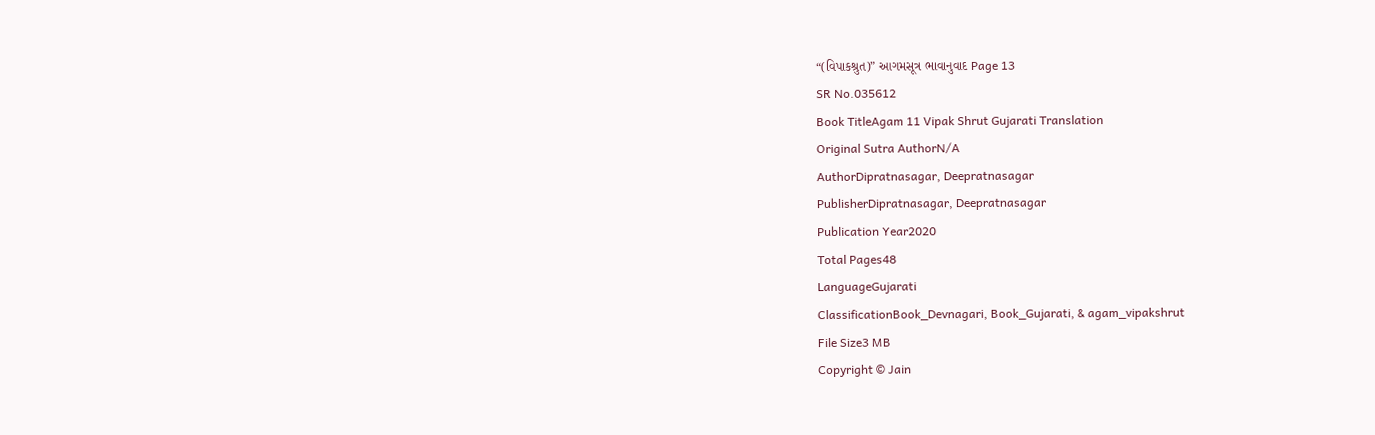“(વિપાકશ્રુત)” આગમસૂત્ર ભાવાનુવાદ Page 13
SR No.035612
Book TitleAgam 11 Vipak Shrut Gujarati Translation
Original Sutra AuthorN/A
AuthorDipratnasagar, Deepratnasagar
PublisherDipratnasagar, Deepratnasagar
Publication Year2020
Total Pages48
LanguageGujarati
ClassificationBook_Devnagari, Book_Gujarati, & agam_vipakshrut
File Size3 MB
Copyright © Jain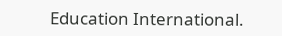Education International.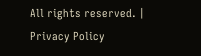All rights reserved. | Privacy Policy